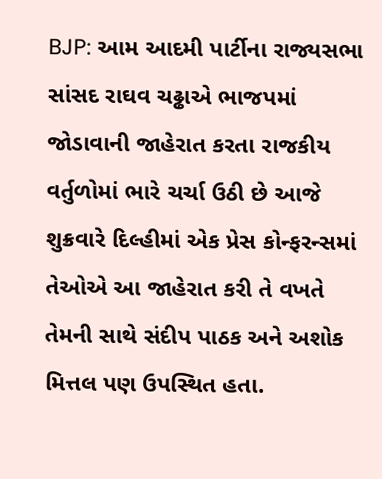BJP: આમ આદમી પાર્ટીના રાજ્યસભા સાંસદ રાઘવ ચઢ્ઢાએ ભાજપમાં જોડાવાની જાહેરાત કરતા રાજકીય વર્તુળોમાં ભારે ચર્ચા ઉઠી છે આજે શુક્રવારે દિલ્હીમાં એક પ્રેસ કોન્ફરન્સમાં તેઓએ આ જાહેરાત કરી તે વખતે તેમની સાથે સંદીપ પાઠક અને અશોક મિત્તલ પણ ઉપસ્થિત હતા.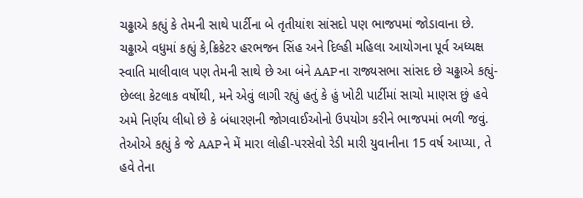ચઢ્ઢાએ કહ્યું કે તેમની સાથે પાર્ટીના બે તૃતીયાંશ સાંસદો પણ ભાજપમાં જોડાવાના છે.
ચઢ્ઢાએ વધુમાં કહ્યું કે,ક્રિકેટર હરભજન સિંહ અને દિલ્હી મહિલા આયોગના પૂર્વ અધ્યક્ષ સ્વાતિ માલીવાલ પણ તેમની સાથે છે આ બંને AAPના રાજ્યસભા સાંસદ છે ચઢ્ઢાએ કહ્યું- છેલ્લા કેટલાક વર્ષોથી, મને એવું લાગી રહ્યું હતું કે હું ખોટી પાર્ટીમાં સાચો માણસ છું હવે અમે નિર્ણય લીધો છે કે બંધારણની જોગવાઈઓનો ઉપયોગ કરીને ભાજપમાં ભળી જવું.
તેઓએ કહ્યું કે જે AAPને મેં મારા લોહી-પરસેવો રેડી મારી યુવાનીના 15 વર્ષ આપ્યા, તે હવે તેના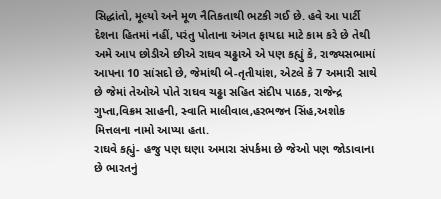સિદ્ધાંતો, મૂલ્યો અને મૂળ નૈતિકતાથી ભટકી ગઈ છે. હવે આ પાર્ટી દેશના હિતમાં નહીં, પરંતુ પોતાના અંગત ફાયદા માટે કામ કરે છે તેથી અમે આપ છોડીએ છીએ રાઘવ ચઢ્ઢાએ એ પણ કહ્યું કે, રાજ્યસભામાં આપના 10 સાંસદો છે, જેમાંથી બે-તૃતીયાંશ, એટલે કે 7 અમારી સાથે છે જેમાં તેઓએ પોતે રાઘવ ચઢ્ઢા સહિત સંદીપ પાઠક, રાજેન્દ્ર ગુપ્તા,વિક્રમ સાહની, સ્વાતિ માલીવાલ,હરભજન સિંહ,અશોક મિત્તલના નામો આપ્યા હતા.
રાઘવે કહ્યું- હજુ પણ ઘણા અમારા સંપર્કમા છે જેઓ પણ જોડાવાના છે ભારતનું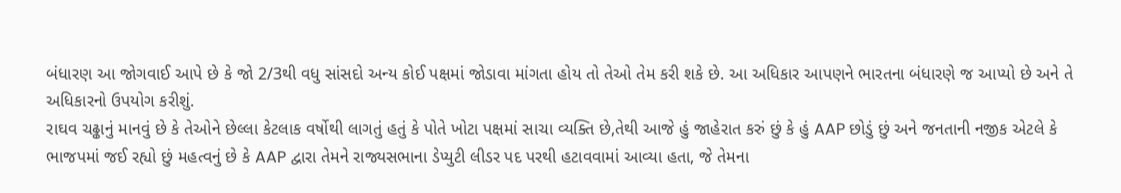બંધારણ આ જોગવાઈ આપે છે કે જો 2/3થી વધુ સાંસદો અન્ય કોઈ પક્ષમાં જોડાવા માંગતા હોય તો તેઓ તેમ કરી શકે છે. આ અધિકાર આપણને ભારતના બંધારણે જ આપ્યો છે અને તે અધિકારનો ઉપયોગ કરીશું.
રાઘવ ચઢ્ઢાનું માનવું છે કે તેઓને છેલ્લા કેટલાક વર્ષોથી લાગતું હતું કે પોતે ખોટા પક્ષમાં સાચા વ્યક્તિ છે,તેથી આજે હું જાહેરાત કરું છું કે હું AAP છોડું છું અને જનતાની નજીક એટલે કે ભાજપમાં જઈ રહ્યો છું મહત્વનું છે કે AAP દ્વારા તેમને રાજ્યસભાના ડેપ્યુટી લીડર પદ પરથી હટાવવામાં આવ્યા હતા, જે તેમના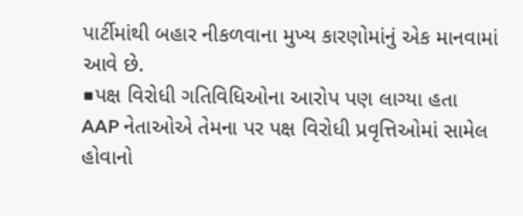પાર્ટીમાંથી બહાર નીકળવાના મુખ્ય કારણોમાંનું એક માનવામાં આવે છે.
■પક્ષ વિરોધી ગતિવિધિઓના આરોપ પણ લાગ્યા હતા
AAP નેતાઓએ તેમના પર પક્ષ વિરોધી પ્રવૃત્તિઓમાં સામેલ હોવાનો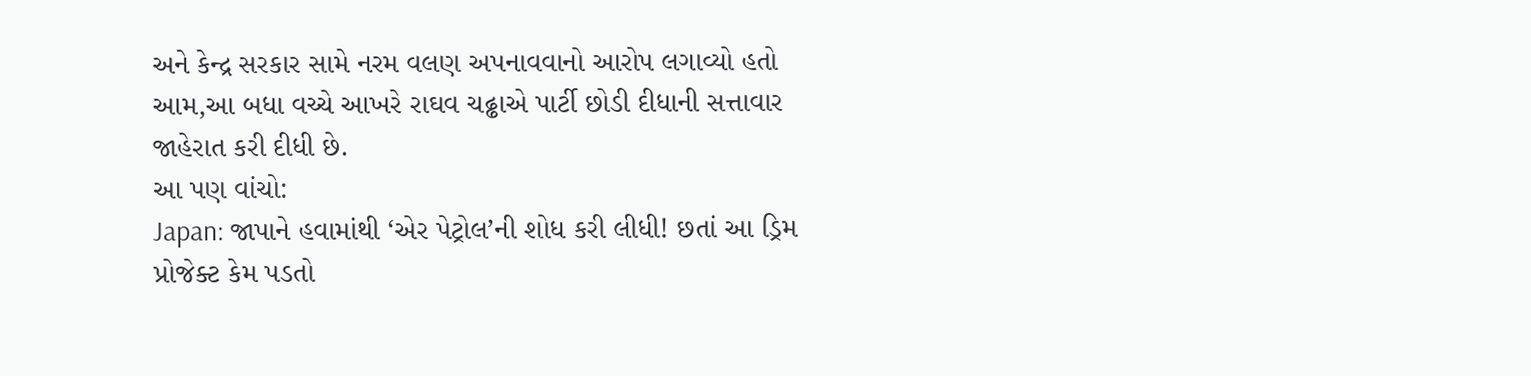અને કેન્દ્ર સરકાર સામે નરમ વલણ અપનાવવાનો આરોપ લગાવ્યો હતો આમ,આ બધા વચ્ચે આખરે રાઘવ ચઢ્ઢાએ પાર્ટી છોડી દીધાની સત્તાવાર જાહેરાત કરી દીધી છે.
આ પણ વાંચો:
Japan: જાપાને હવામાંથી ‘એર પેટ્રોલ’ની શોધ કરી લીધી! છતાં આ ડ્રિમ પ્રોજેક્ટ કેમ પડતો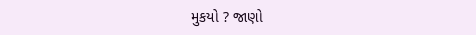મુકયો ? જાણો